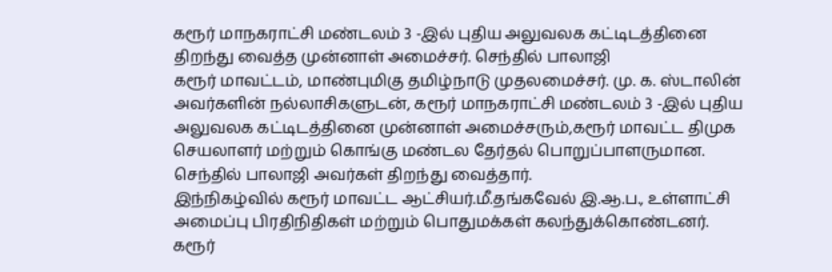கரூர் மாநகராட்சி மண்டலம் 3 -இல் புதிய அலுவலக கட்டிடத்தினை திறந்து வைத்த முன்னாள் அமைச்சர். செந்தில் பாலாஜி
கரூர் மாவட்டம், மாண்புமிகு தமிழ்நாடு முதலமைச்சர். மு. க. ஸ்டாலின் அவர்களின் நல்லாசிகளுடன், கரூர் மாநகராட்சி மண்டலம் 3 -இல் புதிய அலுவலக கட்டிடத்தினை முன்னாள் அமைச்சரும்,கரூர் மாவட்ட திமுக செயலாளர் மற்றும் கொங்கு மண்டல தேர்தல் பொறுப்பாளருமான. செந்தில் பாலாஜி அவர்கள் திறந்து வைத்தார்.
இந்நிகழ்வில் கரூர் மாவட்ட ஆட்சியர்.மீ.தங்கவேல் இ.ஆ.ப., உள்ளாட்சி அமைப்பு பிரதிநிதிகள் மற்றும் பொதுமக்கள் கலந்துக்கொண்டனர்.
கரூர்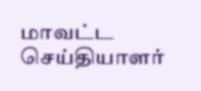மாவட்ட செய்தியாளர்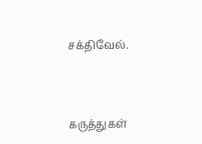சக்திவேல்.



கருத்துகள்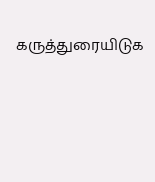கருத்துரையிடுக